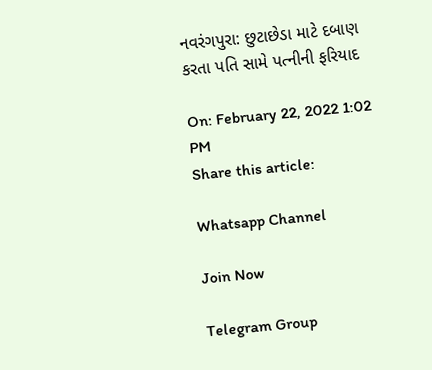નવરંગપુરા: છુટાછેડા માટે દબાણ કરતા પતિ સામે પત્નીની ફરિયાદ

On: February 22, 2022 1:02 PM
Share this article:

Whatsapp Channel

Join Now

Telegram Group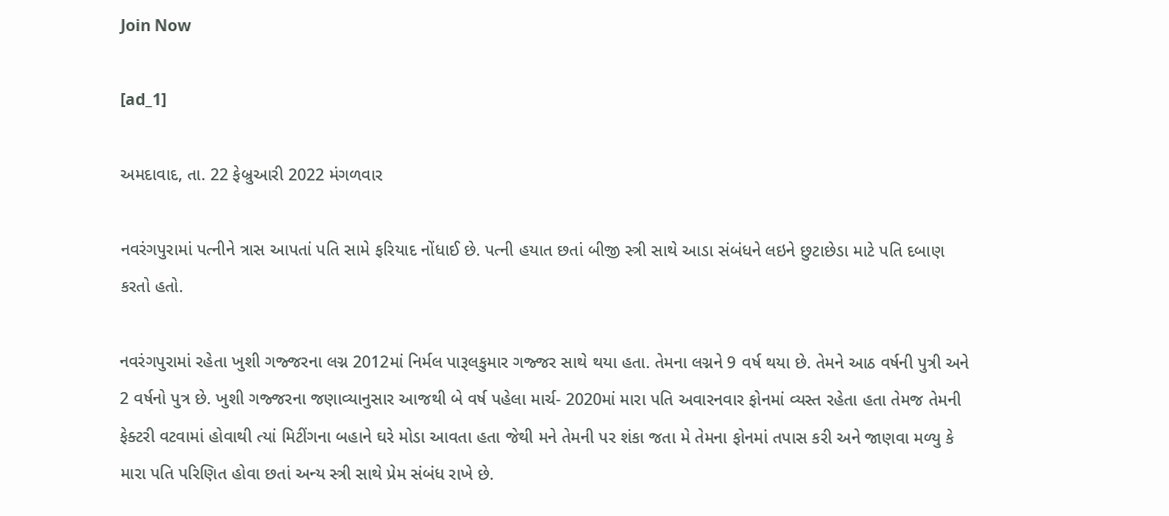Join Now

[ad_1]

અમદાવાદ, તા. 22 ફેબ્રુઆરી 2022 મંગળવાર

નવરંગપુરામાં પત્નીને ત્રાસ આપતાં પતિ સામે ફરિયાદ નોંધાઈ છે. પત્ની હયાત છતાં બીજી સ્ત્રી સાથે આડા સંબંધને લઇને છુટાછેડા માટે પતિ દબાણ કરતો હતો.

નવરંગપુરામાં રહેતા ખુશી ગજ્જરના લગ્ન 2012માં નિર્મલ પારૂલકુમાર ગજ્જર સાથે થયા હતા. તેમના લગ્નને 9 વર્ષ થયા છે. તેમને આઠ વર્ષની પુત્રી અને 2 વર્ષનો પુત્ર છે. ખુશી ગજ્જરના જણાવ્યાનુસાર આજથી બે વર્ષ પહેલા માર્ચ- 2020માં મારા પતિ અવારનવાર ફોનમાં વ્યસ્ત રહેતા હતા તેમજ તેમની ફેક્ટરી વટવામાં હોવાથી ત્યાં મિટીંગના બહાને ઘરે મોડા આવતા હતા જેથી મને તેમની પર શંકા જતા મે તેમના ફોનમાં તપાસ કરી અને જાણવા મળ્યુ કે મારા પતિ પરિણિત હોવા છતાં અન્ય સ્ત્રી સાથે પ્રેમ સંબંધ રાખે છે.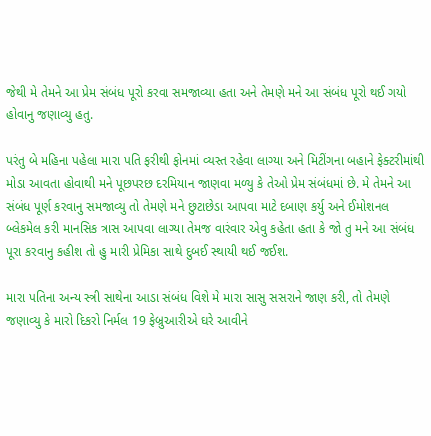જેથી મે તેમને આ પ્રેમ સંબંધ પૂરો કરવા સમજાવ્યા હતા અને તેમણે મને આ સંબંધ પૂરો થઈ ગયો હોવાનુ જણાવ્યુ હતુ.

પરંતુ બે મહિના પહેલા મારા પતિ ફરીથી ફોનમાં વ્યસ્ત રહેવા લાગ્યા અને મિટીંગના બહાને ફેક્ટરીમાંથી મોડા આવતા હોવાથી મને પૂછપરછ દરમિયાન જાણવા મળ્યુ કે તેઓ પ્રેમ સંબંધમાં છે. મે તેમને આ સંબંધ પૂર્ણ કરવાનુ સમજાવ્યુ તો તેમણે મને છુટાછેડા આપવા માટે દબાણ કર્યુ અને ઈમોશનલ બ્લેકમેલ કરી માનસિક ત્રાસ આપવા લાગ્યા તેમજ વારંવાર એવુ કહેતા હતા કે જો તુ મને આ સંબંધ પૂરા કરવાનુ કહીશ તો હુ મારી પ્રેમિકા સાથે દુબઈ સ્થાયી થઈ જઈશ.

મારા પતિના અન્ય સ્ત્રી સાથેના આડા સંબંધ વિશે મે મારા સાસુ સસરાને જાણ કરી, તો તેમણે જણાવ્યુ કે મારો દિકરો નિર્મલ 19 ફેબ્રુઆરીએ ઘરે આવીને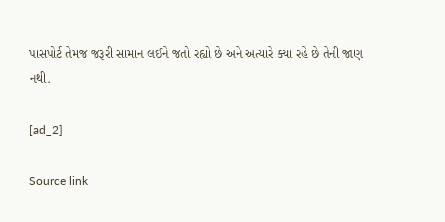પાસપોર્ટ તેમજ જરૂરી સામાન લઈને જતો રહ્યો છે અને અત્યારે ક્યા રહે છે તેની જાણ નથી.

[ad_2]

Source link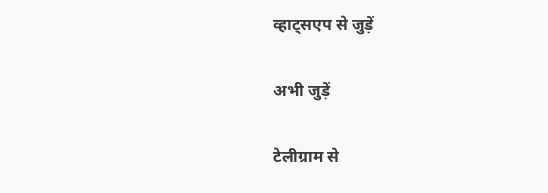व्हाट्सएप से जुड़ें

अभी जुड़ें

टेलीग्राम से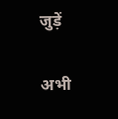जुड़ें

अभी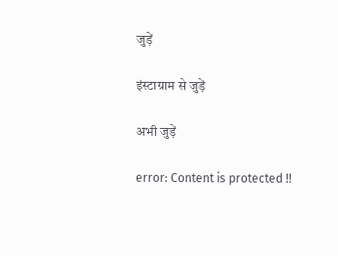जुड़ें

इंस्टाग्राम से जुड़ें

अभी जुड़ें

error: Content is protected !!